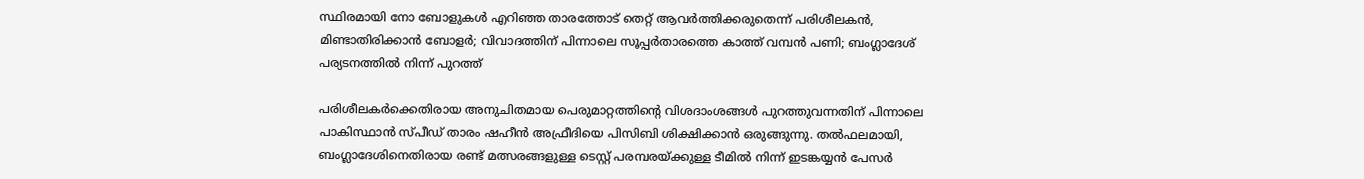സ്ഥിരമായി നോ ബോളുകൾ എറിഞ്ഞ താരത്തോട് തെറ്റ് ആവർത്തിക്കരുതെന്ന് പരിശീലകൻ, മിണ്ടാതിരിക്കാൻ ബോളർ; വിവാദത്തിന് പിന്നാലെ സൂപ്പർതാരത്തെ കാത്ത് വമ്പൻ പണി; ബംഗ്ലാദേശ് പര്യടനത്തിൽ നിന്ന് പുറത്ത്

പരിശീലകർക്കെതിരായ അനുചിതമായ പെരുമാറ്റത്തിൻ്റെ വിശദാംശങ്ങൾ പുറത്തുവന്നതിന് പിന്നാലെ പാകിസ്ഥാൻ സ്പീഡ് താരം ഷഹീൻ അഫ്രീദിയെ പിസിബി ശിക്ഷിക്കാൻ ഒരുങ്ങുന്നു. തൽഫലമായി, ബംഗ്ലാദേശിനെതിരായ രണ്ട് മത്സരങ്ങളുള്ള ടെസ്റ്റ് പരമ്പരയ്ക്കുള്ള ടീമിൽ നിന്ന് ഇടങ്കയ്യൻ പേസർ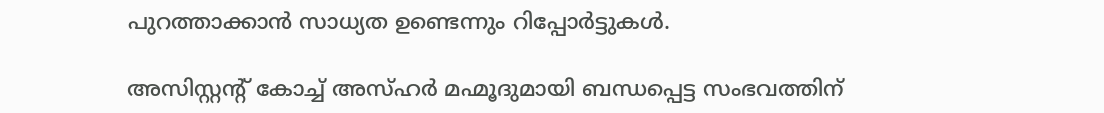പുറത്താക്കാൻ സാധ്യത ഉണ്ടെന്നും റിപ്പോർട്ടുകൾ.

അസിസ്റ്റൻ്റ് കോച്ച് അസ്ഹർ മഹ്മൂദുമായി ബന്ധപ്പെട്ട സംഭവത്തിന്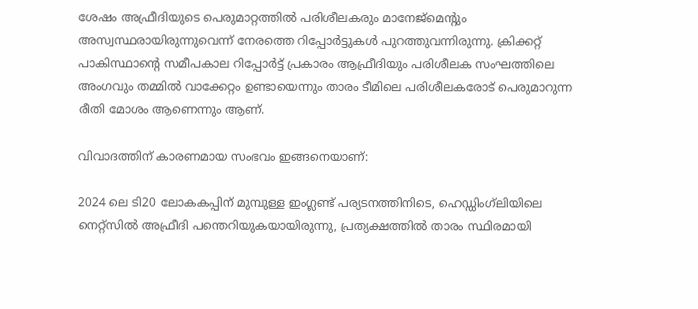ശേഷം അഫ്രീദിയുടെ പെരുമാറ്റത്തിൽ പരിശീലകരും മാനേജ്‌മെൻ്റും അസ്വസ്ഥരായിരുന്നുവെന്ന് നേരത്തെ റിപ്പോർട്ടുകൾ പുറത്തുവന്നിരുന്നു. ക്രിക്കറ്റ് പാകിസ്ഥാൻ്റെ സമീപകാല റിപ്പോർട്ട് പ്രകാരം ആഫ്രീദിയും പരിശീലക സംഘത്തിലെ അംഗവും തമ്മിൽ വാക്കേറ്റം ഉണ്ടായെന്നും താരം ടീമിലെ പരിശീലകരോട് പെരുമാറുന്ന രീതി മോശം ആണെന്നും ആണ്.

വിവാദത്തിന് കാരണമായ സംഭവം ഇങ്ങനെയാണ്:

2024 ലെ ടി20 ലോകകപ്പിന് മുമ്പുള്ള ഇംഗ്ലണ്ട് പര്യടനത്തിനിടെ, ഹെഡ്ഡിംഗ്‌ലിയിലെ നെറ്റ്‌സിൽ അഫ്രീദി പന്തെറിയുകയായിരുന്നു, പ്രത്യക്ഷത്തിൽ താരം സ്ഥിരമായി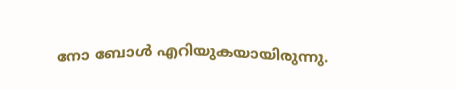നോ ബോൾ എറിയുകയായിരുന്നു.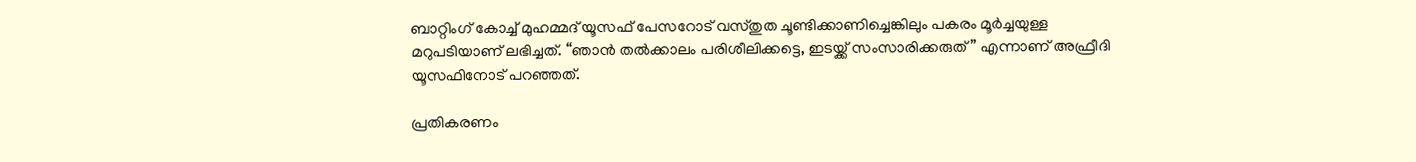ബാറ്റിംഗ് കോച്ച് മുഹമ്മദ് യൂസഫ് പേസറോട് വസ്തുത ചൂണ്ടിക്കാണിച്ചെങ്കിലും പകരം മൂർച്ചയുള്ള മറുപടിയാണ് ലഭിച്ചത്. “ഞാൻ തൽക്കാലം പരിശീലിക്കട്ടെ, ഇടയ്ക്ക് സംസാരിക്കരുത്” എന്നാണ് അഫ്രീദി യൂസഫിനോട് പറഞ്ഞത്.

പ്രതികരണം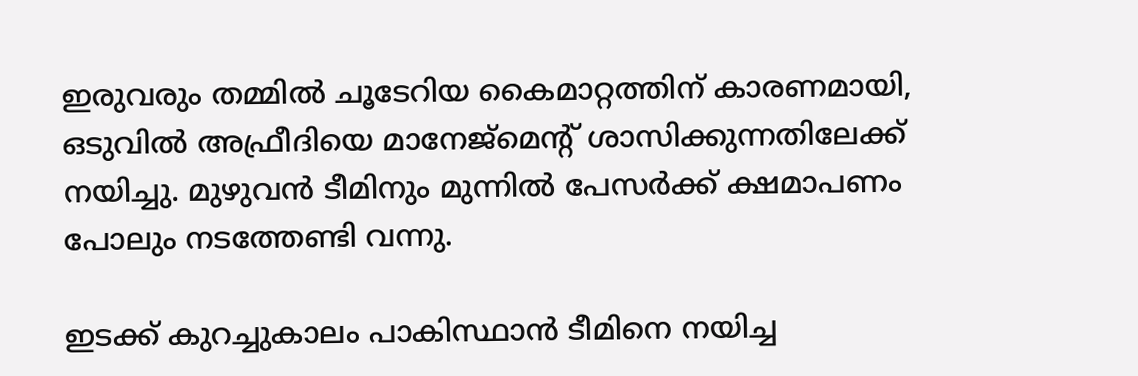ഇരുവരും തമ്മിൽ ചൂടേറിയ കൈമാറ്റത്തിന് കാരണമായി, ഒടുവിൽ അഫ്രീദിയെ മാനേജ്‌മെൻ്റ് ശാസിക്കുന്നതിലേക്ക് നയിച്ചു. മുഴുവൻ ടീമിനും മുന്നിൽ പേസർക്ക് ക്ഷമാപണം പോലും നടത്തേണ്ടി വന്നു.

ഇടക്ക് കുറച്ചുകാലം പാകിസ്ഥാൻ ടീമിനെ നയിച്ച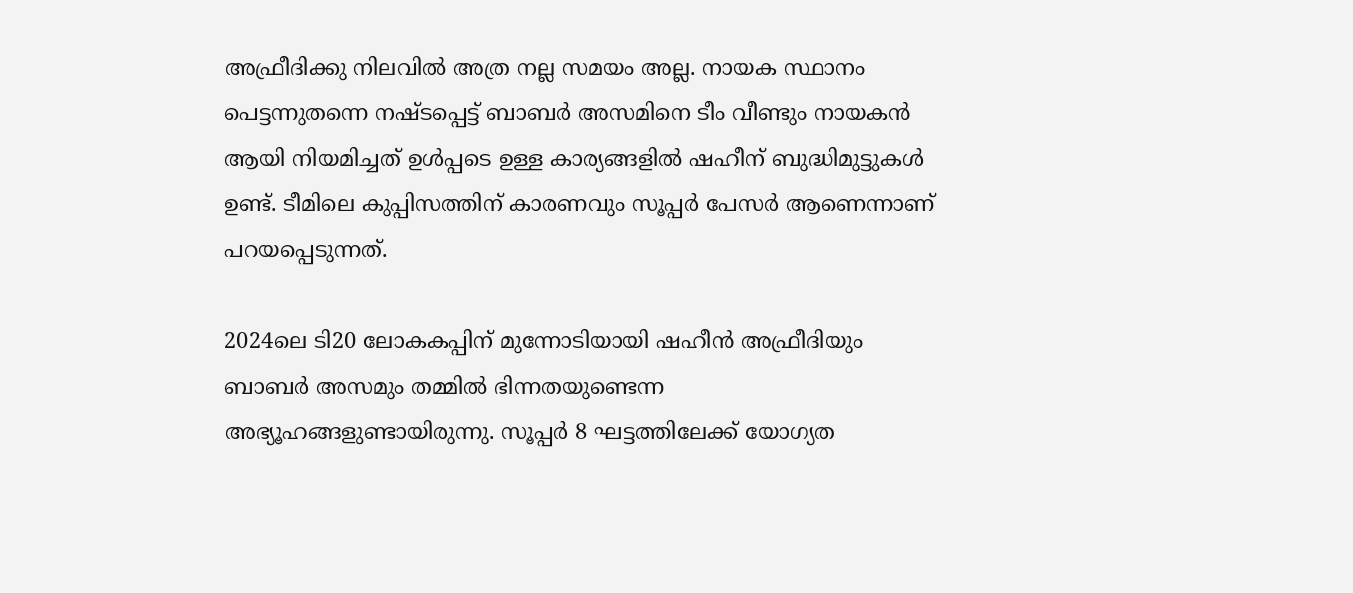അഫ്രീദിക്കു നിലവിൽ അത്ര നല്ല സമയം അല്ല. നായക സ്ഥാനം പെട്ടന്നുതന്നെ നഷ്ടപ്പെട്ട് ബാബർ അസമിനെ ടീം വീണ്ടും നായകൻ ആയി നിയമിച്ചത് ഉൾപ്പടെ ഉള്ള കാര്യങ്ങളിൽ ഷഹീന് ബുദ്ധിമുട്ടുകൾ ഉണ്ട്. ടീമിലെ കുപ്പിസത്തിന് കാരണവും സൂപ്പർ പേസർ ആണെന്നാണ് പറയപ്പെടുന്നത്.

2024ലെ ടി20 ലോകകപ്പിന് മുന്നോടിയായി ഷഹീൻ അഫ്രീദിയും ബാബർ അസമും തമ്മിൽ ഭിന്നതയുണ്ടെന്ന അഭ്യൂഹങ്ങളുണ്ടായിരുന്നു. സൂപ്പർ 8 ഘട്ടത്തിലേക്ക് യോഗ്യത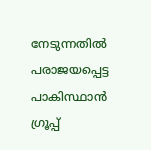നേടുന്നതിൽ പരാജയപ്പെട്ട പാകിസ്ഥാൻ ഗ്രൂപ്പ്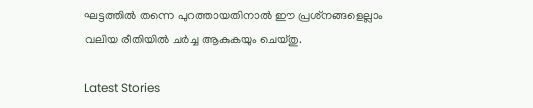ഘട്ടത്തിൽ തന്നെ പുറത്തായതിനാൽ ഈ പ്രശ്‌നങ്ങളെല്ലാം വലിയ രീതിയിൽ ചർച്ച ആകുകയും ചെയ്തു.

Latest Stories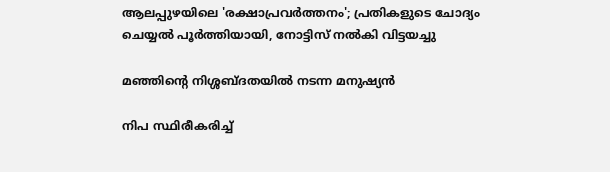ആലപ്പുഴയിലെ 'രക്ഷാപ്രവർത്തനം'; പ്രതികളുടെ ചോദ്യം ചെയ്യൽ പൂർത്തിയായി, നോട്ടിസ് നൽകി വിട്ടയച്ചു

മഞ്ഞിന്റെ നിശ്ശബ്ദതയിൽ നടന്ന മനുഷ്യൻ

നിപ സ്ഥിരീകരിച്ച്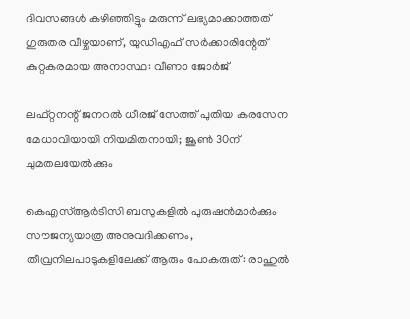ദിവസങ്ങൾ കഴിഞ്ഞിട്ടും മരുന്ന് ലഭ്യമാക്കാത്തത് ഗുരുതര വീഴ്ചയാണ്, യുഡിഎഫ് സർക്കാരിന്റേത് കുറ്റകരമായ അനാസ്ഥ: വീണാ ജോർജ്

ലഫ്റ്റനന്റ് ജനറൽ ധീരജ് സേത്ത് പുതിയ കരസേന മേധാവിയായി നിയമിതനായി; ജൂൺ 30ന് ചുമതലയേൽക്കും

കെഎസ്ആർടിസി ബസുകളിൽ പുരുഷൻമാർക്കും സൗജന്യയാത്ര അനുവദിക്കണം, തീവ്രനിലപാടുകളിലേക്ക് ആരും പോകരുത്: രാഹുൽ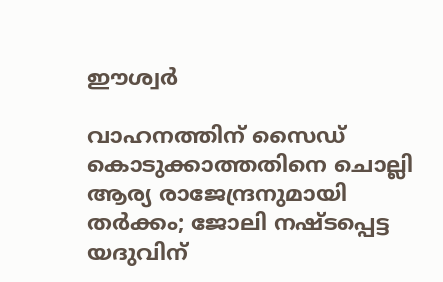ഈശ്വർ

വാഹനത്തിന് സൈഡ് കൊടുക്കാത്തതിനെ ചൊല്ലി ആര്യ രാജേന്ദ്രനുമായി തർക്കം; ജോലി നഷ്ടപ്പെട്ട യദുവിന്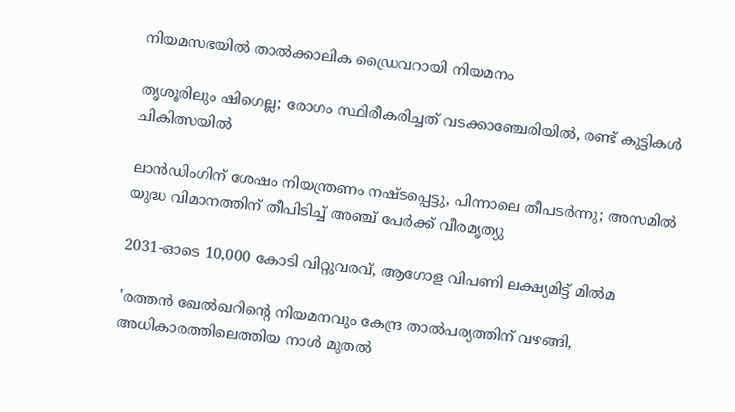നിയമസഭയിൽ താൽക്കാലിക ഡ്രൈവറായി നിയമനം

തൃശൂരിലും ഷിഗെല്ല; രോഗം സ്ഥിരീകരിച്ചത് വടക്കാഞ്ചേരിയിൽ, രണ്ട് കുട്ടികൾ ചികിത്സയിൽ

ലാൻഡിംഗിന് ശേഷം നിയന്ത്രണം നഷ്ടപ്പെട്ടു, പിന്നാലെ തീപടർന്നു; അസമിൽ യുദ്ധ വിമാനത്തിന് തീപിടിച്ച് അഞ്ച് പേർക്ക് വീരമൃത്യു

2031-ഓടെ 10,000 കോടി വിറ്റുവരവ്, ആഗോള വിപണി ലക്ഷ്യമിട്ട് മിൽമ

'രത്തൻ ഖേൽഖറിന്റെ നിയമനവും കേന്ദ്ര താൽപര്യത്തിന് വഴങ്ങി, അധികാരത്തിലെത്തിയ നാൾ മുതൽ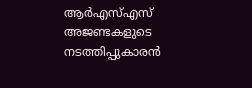ആർഎസ്എസ് അജണ്ടകളുടെ നടത്തിപ്പുകാരൻ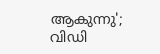ആകുന്നു'; വിഡി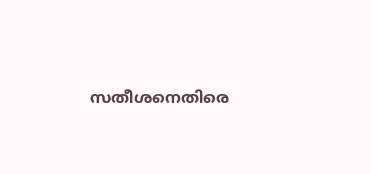സതീശനെതിരെ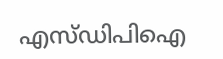എസ്ഡിപിഐ